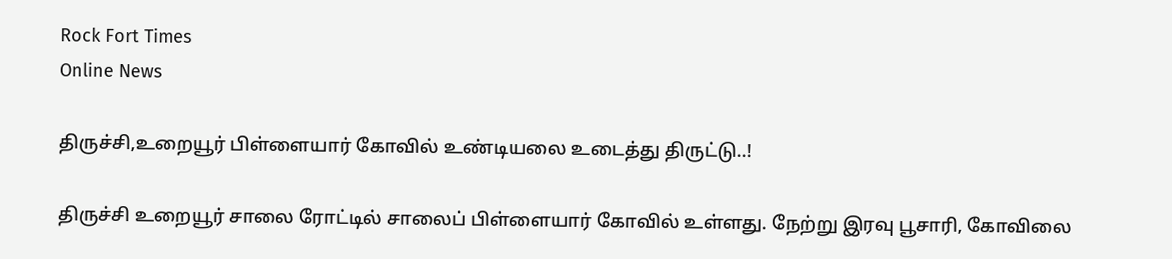Rock Fort Times
Online News

திருச்சி,உறையூர் பிள்ளையார் கோவில் உண்டியலை உடைத்து திருட்டு..!

திருச்சி உறையூர் சாலை ரோட்டில் சாலைப் பிள்ளையார் கோவில் உள்ளது. நேற்று இரவு பூசாரி, கோவிலை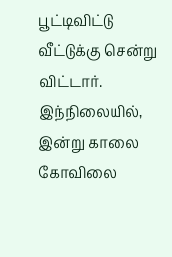பூட்டிவிட்டு வீட்டுக்கு சென்று விட்டார். இந்நிலையில், இன்று காலை கோவிலை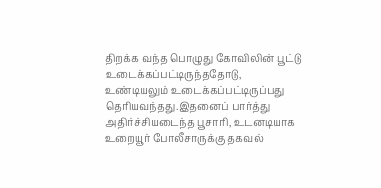திறக்க வந்த பொழுது கோவிலின் பூட்டு உடைக்கப்பட்டிருந்ததோடு, உண்டியலும் உடைக்கப்பட்டிருப்பது தெரியவந்தது.இதனைப் பார்த்து அதிர்ச்சியடைந்த பூசாரி, உடனடியாக உறையூர் போலீசாருக்கு தகவல்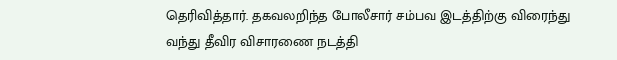தெரிவித்தார். தகவலறிந்த போலீசார் சம்பவ இடத்திற்கு விரைந்து வந்து தீவிர விசாரணை நடத்தி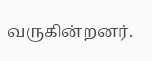வருகின்றனர்.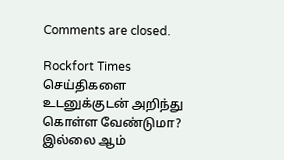Comments are closed.

Rockfort Times செய்திகளை உடனுக்குடன் அறிந்து கொள்ள வேண்டுமா? இல்லை ஆம்